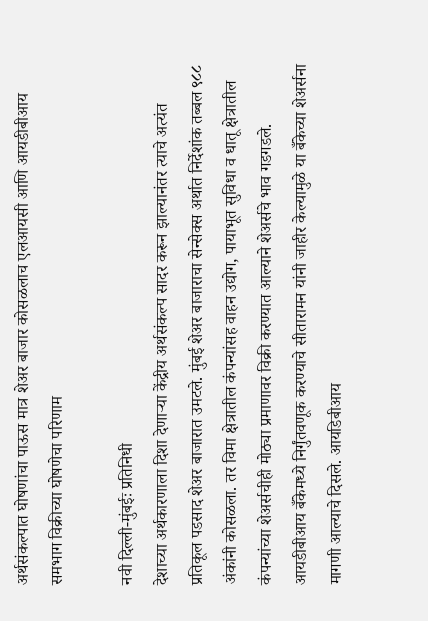अर्थसंकल्पात घोषणांचा पाऊस मात्र शेअर बाजार कोसळलाच एलआयसी आणि आयडीबीआय समभाग विक्रीच्या घोषणेचा परिणाम

नवी दिल्ली-मुंबईः प्रतिनिधी
देशाच्या अर्थकारणाला दिशा देणाऱ्या केंद्रीय अर्थसंकल्प सादर करून झाल्यानंतर त्याचे अत्यंत प्रतिकूल पडसाद शेअर बाजारात उमटले. मुंबई शेअर बाजाराचा सेन्सेक्स अर्थात निर्देशांक तब्बल ९८८ अंकांनी कोसळला. तर विमा क्षेत्रातील कंपन्यांसह वाहन उद्योग, पायाभूत सुविधा व धातू क्षेत्रातील कंपन्यांच्या शेअर्सचीही मोठ्या प्रमाणावर विक्री करण्यात आल्याने शेअर्सचे भाव गडगडले.
आयडीबीआय बँकेमध्ये निर्गुंतवणूक करण्याचे सीतारामन यांनी जाहीर केल्यामुळे या बँकेच्या शेअर्सना मागणी आल्याचे दिसले. आयडिबीआय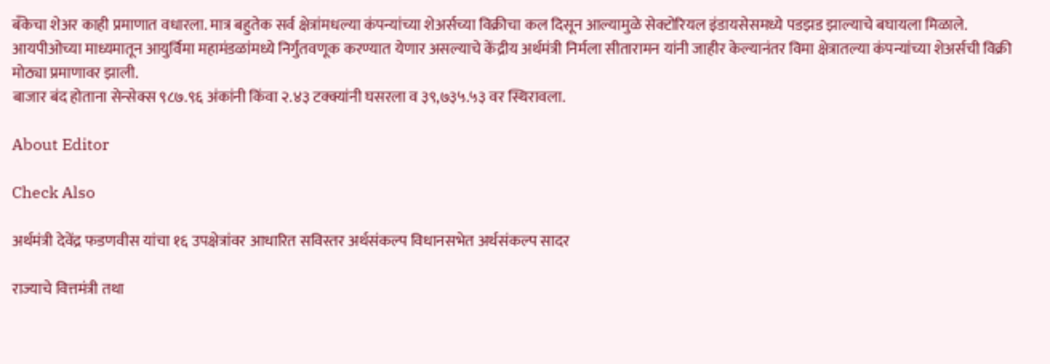बँकेचा शेअर काही प्रमाणात वधारला. मात्र बहुतेक सर्व क्षेत्रांमधल्या कंपन्यांच्या शेअर्सच्या विक्रीचा कल दिसून आल्यामुळे सेक्टोरियल इंडायसेसमध्ये पडझड झाल्याचे बघायला मिळाले.
आयपीओच्या माध्यमातून आयुर्विमा महामंडळांमध्ये निर्गुंतवणूक करण्यात येणार असल्याचे केंद्रीय अर्थमंत्री निर्मला सीतारामन यांनी जाहीर केल्यानंतर विमा क्षेत्रातल्या कंपन्यांच्या शेअर्सची विक्री मोठ्या प्रमाणावर झाली.
बाजार बंद होताना सेन्सेक्स ९८७.९६ अंकांनी किंवा २.४३ टक्क्यांनी घसरला व ३९,७३५.५३ वर स्थिरावला.

About Editor

Check Also

अर्थमंत्री देवेंद्र फडणवीस यांचा १६ उपक्षेत्रांवर आधारित सविस्तर अर्थसंकल्प विधानसभेत अर्थसंकल्प सादर

राज्याचे वित्तमंत्री तथा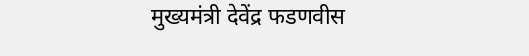मुख्यमंत्री देवेंद्र फडणवीस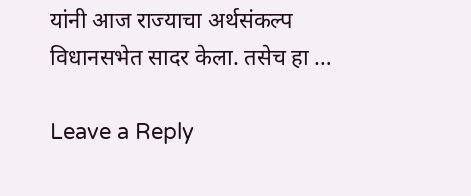यांनी आज राज्याचा अर्थसंकल्प विधानसभेत सादर केला. तसेच हा …

Leave a Reply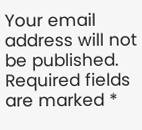Your email address will not be published. Required fields are marked *